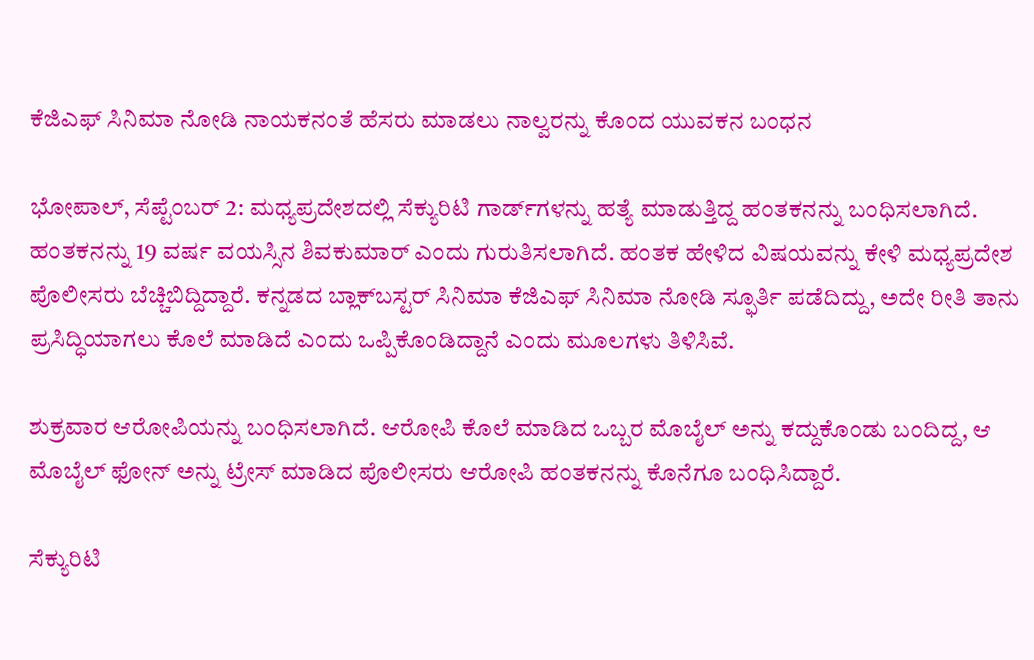ಕೆಜಿಎಫ್‌ ಸಿನಿಮಾ ನೋಡಿ ನಾಯಕನಂತೆ ಹೆಸರು ಮಾಡಲು ನಾಲ್ವರನ್ನು ಕೊಂದ ಯುವಕನ ಬಂಧನ

ಭೋಪಾಲ್, ಸೆಪ್ಟೆಂಬರ್ 2: ಮಧ್ಯಪ್ರದೇಶದಲ್ಲಿ ಸೆಕ್ಯುರಿಟಿ ಗಾರ್ಡ್‌ಗಳನ್ನು ಹತ್ಯೆ ಮಾಡುತ್ತಿದ್ದ ಹಂತಕನನ್ನು ಬಂಧಿಸಲಾಗಿದೆ. ಹಂತಕನನ್ನು 19 ವರ್ಷ ವಯಸ್ಸಿನ ಶಿವಕುಮಾರ್ ಎಂದು ಗುರುತಿಸಲಾಗಿದೆ. ಹಂತಕ ಹೇಳಿದ ವಿಷಯವನ್ನು ಕೇಳಿ ಮಧ್ಯಪ್ರದೇಶ ಪೊಲೀಸರು ಬೆಚ್ಚಿಬಿದ್ದಿದ್ದಾರೆ. ಕನ್ನಡದ ಬ್ಲಾಕ್‌ಬಸ್ಟರ್ ಸಿನಿಮಾ ಕೆಜಿಎಫ್‌ ಸಿನಿಮಾ ನೋಡಿ ಸ್ಫೂರ್ತಿ ಪಡೆದಿದ್ದು, ಅದೇ ರೀತಿ ತಾನು ಪ್ರಸಿದ್ಧಿಯಾಗಲು ಕೊಲೆ ಮಾಡಿದೆ ಎಂದು ಒಪ್ಪಿಕೊಂಡಿದ್ದಾನೆ ಎಂದು ಮೂಲಗಳು ತಿಳಿಸಿವೆ.

ಶುಕ್ರವಾರ ಆರೋಪಿಯನ್ನು ಬಂಧಿಸಲಾಗಿದೆ. ಆರೋಪಿ ಕೊಲೆ ಮಾಡಿದ ಒಬ್ಬರ ಮೊಬೈಲ್‌ ಅನ್ನು ಕದ್ದುಕೊಂಡು ಬಂದಿದ್ದ, ಆ ಮೊಬೈಲ್‌ ಫೋನ್‌ ಅನ್ನು ಟ್ರೇಸ್ ಮಾಡಿದ ಪೊಲೀಸರು ಆರೋಪಿ ಹಂತಕನನ್ನು ಕೊನೆಗೂ ಬಂಧಿಸಿದ್ದಾರೆ.

ಸೆಕ್ಯುರಿಟಿ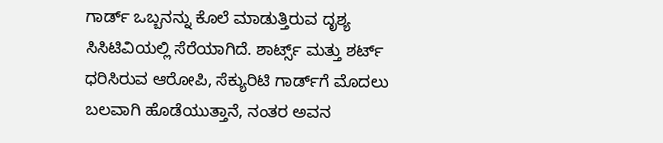ಗಾರ್ಡ್ ಒಬ್ಬನನ್ನು ಕೊಲೆ ಮಾಡುತ್ತಿರುವ ದೃಶ್ಯ ಸಿಸಿಟಿವಿಯಲ್ಲಿ ಸೆರೆಯಾಗಿದೆ. ಶಾರ್ಟ್ಸ್ ಮತ್ತು ಶರ್ಟ್‌ ಧರಿಸಿರುವ ಆರೋಪಿ, ಸೆಕ್ಯುರಿಟಿ ಗಾರ್ಡ್‌ಗೆ ಮೊದಲು ಬಲವಾಗಿ ಹೊಡೆಯುತ್ತಾನೆ, ನಂತರ ಅವನ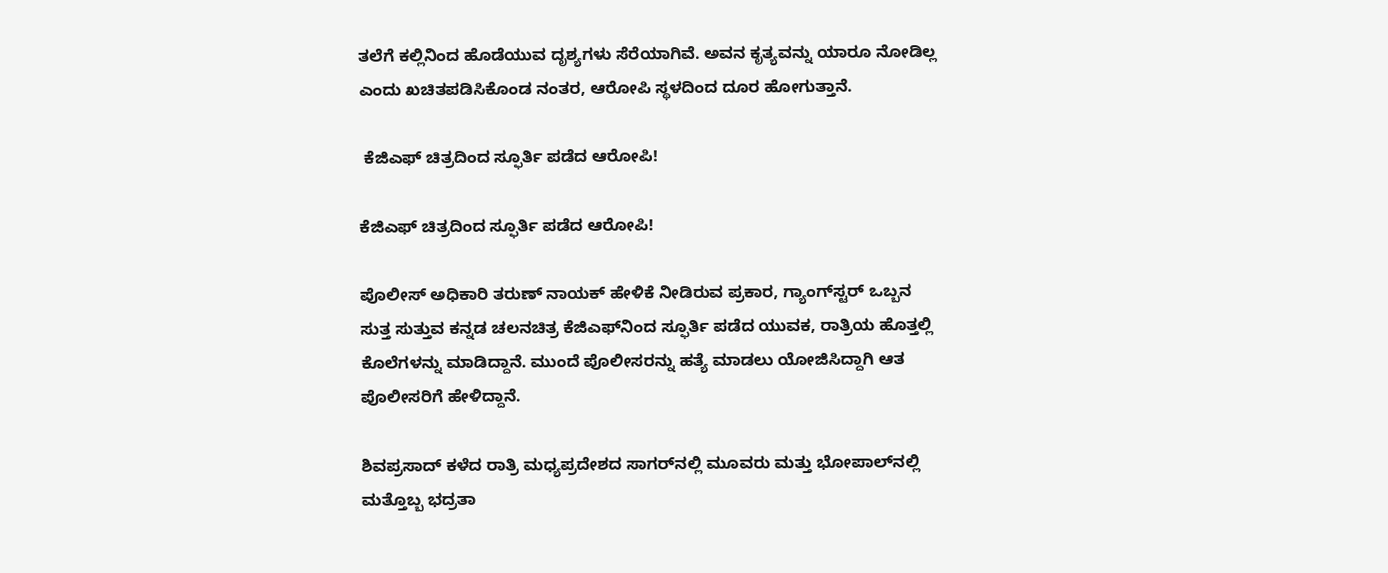ತಲೆಗೆ ಕಲ್ಲಿನಿಂದ ಹೊಡೆಯುವ ದೃಶ್ಯಗಳು ಸೆರೆಯಾಗಿವೆ. ಅವನ ಕೃತ್ಯವನ್ನು ಯಾರೂ ನೋಡಿಲ್ಲ ಎಂದು ಖಚಿತಪಡಿಸಿಕೊಂಡ ನಂತರ, ಆರೋಪಿ ಸ್ಥಳದಿಂದ ದೂರ ಹೋಗುತ್ತಾನೆ.

 ಕೆಜಿಎಫ್ ಚಿತ್ರದಿಂದ ಸ್ಫೂರ್ತಿ ಪಡೆದ ಆರೋಪಿ!

ಕೆಜಿಎಫ್ ಚಿತ್ರದಿಂದ ಸ್ಫೂರ್ತಿ ಪಡೆದ ಆರೋಪಿ!

ಪೊಲೀಸ್ ಅಧಿಕಾರಿ ತರುಣ್ ನಾಯಕ್ ಹೇಳಿಕೆ ನೀಡಿರುವ ಪ್ರಕಾರ, ಗ್ಯಾಂಗ್‌ಸ್ಟರ್ ಒಬ್ಬನ ಸುತ್ತ ಸುತ್ತುವ ಕನ್ನಡ ಚಲನಚಿತ್ರ ಕೆಜಿಎಫ್‌ನಿಂದ ಸ್ಫೂರ್ತಿ ಪಡೆದ ಯುವಕ, ರಾತ್ರಿಯ ಹೊತ್ತಲ್ಲಿ ಕೊಲೆಗಳನ್ನು ಮಾಡಿದ್ದಾನೆ. ಮುಂದೆ ಪೊಲೀಸರನ್ನು ಹತ್ಯೆ ಮಾಡಲು ಯೋಜಿಸಿದ್ದಾಗಿ ಆತ ಪೊಲೀಸರಿಗೆ ಹೇಳಿದ್ದಾನೆ.

ಶಿವಪ್ರಸಾದ್ ಕಳೆದ ರಾತ್ರಿ ಮಧ್ಯಪ್ರದೇಶದ ಸಾಗರ್‌ನಲ್ಲಿ ಮೂವರು ಮತ್ತು ಭೋಪಾಲ್‌ನಲ್ಲಿ ಮತ್ತೊಬ್ಬ ಭದ್ರತಾ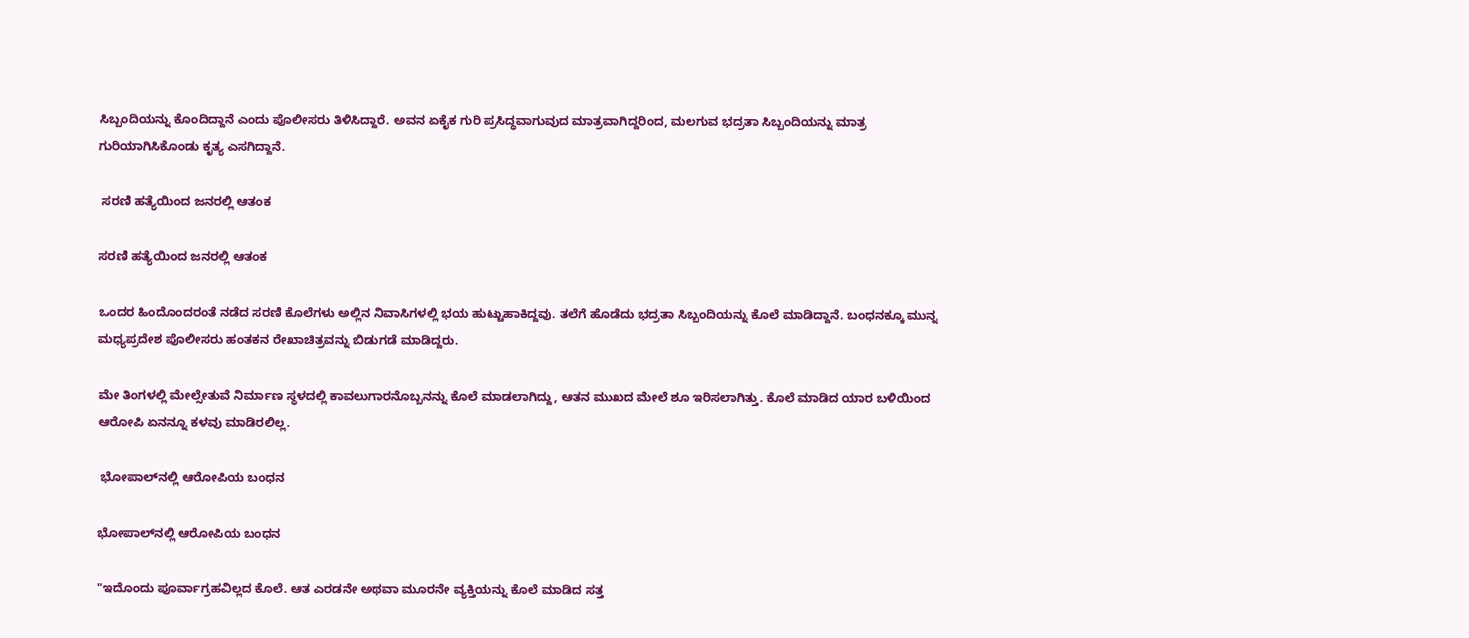ಸಿಬ್ಬಂದಿಯನ್ನು ಕೊಂದಿದ್ದಾನೆ ಎಂದು ಪೊಲೀಸರು ತಿಳಿಸಿದ್ದಾರೆ. ಅವನ ಏಕೈಕ ಗುರಿ ಪ್ರಸಿದ್ಧವಾಗುವುದ ಮಾತ್ರವಾಗಿದ್ದರಿಂದ, ಮಲಗುವ ಭದ್ರತಾ ಸಿಬ್ಬಂದಿಯನ್ನು ಮಾತ್ರ ಗುರಿಯಾಗಿಸಿಕೊಂಡು ಕೃತ್ಯ ಎಸಗಿದ್ದಾನೆ.

 ಸರಣಿ ಹತ್ಯೆಯಿಂದ ಜನರಲ್ಲಿ ಆತಂಕ

ಸರಣಿ ಹತ್ಯೆಯಿಂದ ಜನರಲ್ಲಿ ಆತಂಕ

ಒಂದರ ಹಿಂದೊಂದರಂತೆ ನಡೆದ ಸರಣಿ ಕೊಲೆಗಳು ಅಲ್ಲಿನ ನಿವಾಸಿಗಳಲ್ಲಿ ಭಯ ಹುಟ್ಟುಹಾಕಿದ್ದವು. ತಲೆಗೆ ಹೊಡೆದು ಭದ್ರತಾ ಸಿಬ್ಬಂದಿಯನ್ನು ಕೊಲೆ ಮಾಡಿದ್ದಾನೆ. ಬಂಧನಕ್ಕೂ ಮುನ್ನ ಮಧ್ಯಪ್ರದೇಶ ಪೊಲೀಸರು ಹಂತಕನ ರೇಖಾಚಿತ್ರವನ್ನು ಬಿಡುಗಡೆ ಮಾಡಿದ್ದರು.

ಮೇ ತಿಂಗಳಲ್ಲಿ ಮೇಲ್ಸೇತುವೆ ನಿರ್ಮಾಣ ಸ್ಥಳದಲ್ಲಿ ಕಾವಲುಗಾರನೊಬ್ಬನನ್ನು ಕೊಲೆ ಮಾಡಲಾಗಿದ್ದು, ಆತನ ಮುಖದ ಮೇಲೆ ಶೂ ಇರಿಸಲಾಗಿತ್ತು. ಕೊಲೆ ಮಾಡಿದ ಯಾರ ಬಳಿಯಿಂದ ಆರೋಪಿ ಏನನ್ನೂ ಕಳವು ಮಾಡಿರಲಿಲ್ಲ.

 ಭೋಪಾಲ್‌ನಲ್ಲಿ ಆರೋಪಿಯ ಬಂಧನ

ಭೋಪಾಲ್‌ನಲ್ಲಿ ಆರೋಪಿಯ ಬಂಧನ

"ಇದೊಂದು ಪೂರ್ವಾಗ್ರಹವಿಲ್ಲದ ಕೊಲೆ. ಆತ ಎರಡನೇ ಅಥವಾ ಮೂರನೇ ವ್ಯಕ್ತಿಯನ್ನು ಕೊಲೆ ಮಾಡಿದ ಸತ್ತ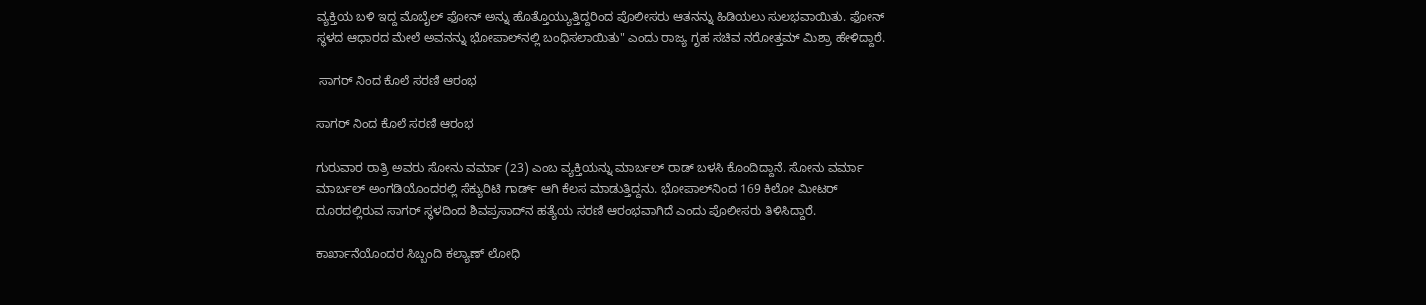ವ್ಯಕ್ತಿಯ ಬಳಿ ಇದ್ದ ಮೊಬೈಲ್ ಫೋನ್ ಅನ್ನು ಹೊತ್ತೊಯ್ಯುತ್ತಿದ್ದರಿಂದ ಪೊಲೀಸರು ಆತನನ್ನು ಹಿಡಿಯಲು ಸುಲಭವಾಯಿತು. ಫೋನ್ ಸ್ಥಳದ ಆಧಾರದ ಮೇಲೆ ಅವನನ್ನು ಭೋಪಾಲ್‌ನಲ್ಲಿ ಬಂಧಿಸಲಾಯಿತು" ಎಂದು ರಾಜ್ಯ ಗೃಹ ಸಚಿವ ನರೋತ್ತಮ್ ಮಿಶ್ರಾ ಹೇಳಿದ್ದಾರೆ.

 ಸಾಗರ್ ನಿಂದ ಕೊಲೆ ಸರಣಿ ಆರಂಭ

ಸಾಗರ್ ನಿಂದ ಕೊಲೆ ಸರಣಿ ಆರಂಭ

ಗುರುವಾರ ರಾತ್ರಿ ಅವರು ಸೋನು ವರ್ಮಾ (23) ಎಂಬ ವ್ಯಕ್ತಿಯನ್ನು ಮಾರ್ಬಲ್ ರಾಡ್ ಬಳಸಿ ಕೊಂದಿದ್ದಾನೆ. ಸೋನು ವರ್ಮಾ ಮಾರ್ಬಲ್ ಅಂಗಡಿಯೊಂದರಲ್ಲಿ ಸೆಕ್ಯುರಿಟಿ ಗಾರ್ಡ್ ಆಗಿ ಕೆಲಸ ಮಾಡುತ್ತಿದ್ದನು. ಭೋಪಾಲ್‌ನಿಂದ 169 ಕಿಲೋ ಮೀಟರ್ ದೂರದಲ್ಲಿರುವ ಸಾಗರ್‌ ಸ್ಥಳದಿಂದ ಶಿವಪ್ರಸಾದ್‌ನ ಹತ್ಯೆಯ ಸರಣಿ ಆರಂಭವಾಗಿದೆ ಎಂದು ಪೊಲೀಸರು ತಿಳಿಸಿದ್ದಾರೆ.

ಕಾರ್ಖಾನೆಯೊಂದರ ಸಿಬ್ಬಂದಿ ಕಲ್ಯಾಣ್ ಲೋಧಿ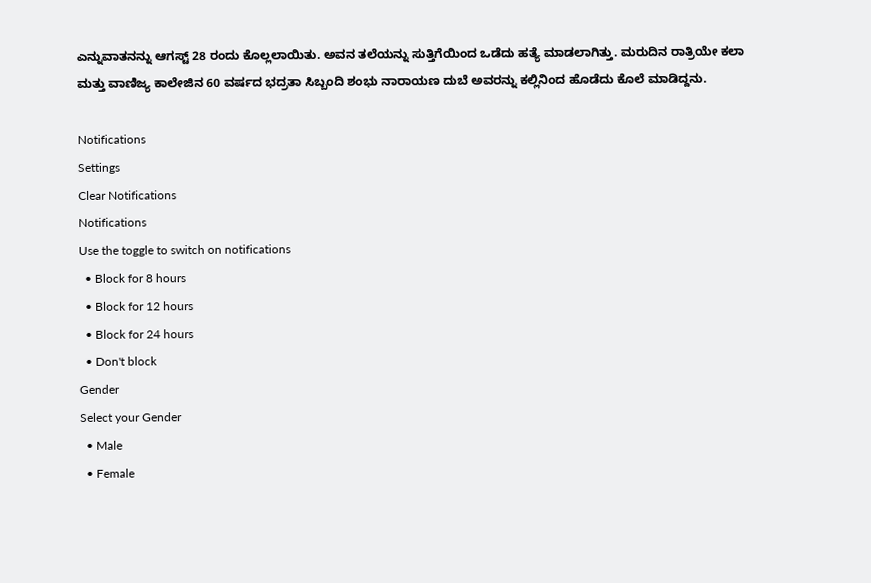ಎನ್ನುವಾತನನ್ನು ಆಗಸ್ಟ್ 28 ರಂದು ಕೊಲ್ಲಲಾಯಿತು. ಅವನ ತಲೆಯನ್ನು ಸುತ್ತಿಗೆಯಿಂದ ಒಡೆದು ಹತ್ಯೆ ಮಾಡಲಾಗಿತ್ತು. ಮರುದಿನ ರಾತ್ರಿಯೇ ಕಲಾ ಮತ್ತು ವಾಣಿಜ್ಯ ಕಾಲೇಜಿನ 60 ವರ್ಷದ ಭದ್ರತಾ ಸಿಬ್ಬಂದಿ ಶಂಭು ನಾರಾಯಣ ದುಬೆ ಅವರನ್ನು ಕಲ್ಲಿನಿಂದ ಹೊಡೆದು ಕೊಲೆ ಮಾಡಿದ್ದನು.

Notifications
Settings
Clear Notifications
Notifications
Use the toggle to switch on notifications
  • Block for 8 hours
  • Block for 12 hours
  • Block for 24 hours
  • Don't block
Gender
Select your Gender
  • Male
  • Female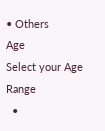• Others
Age
Select your Age Range
  •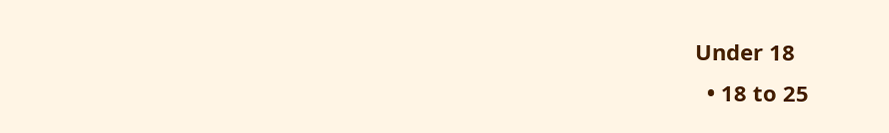Under 18
  • 18 to 25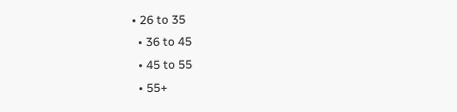• 26 to 35
  • 36 to 45
  • 45 to 55
  • 55+